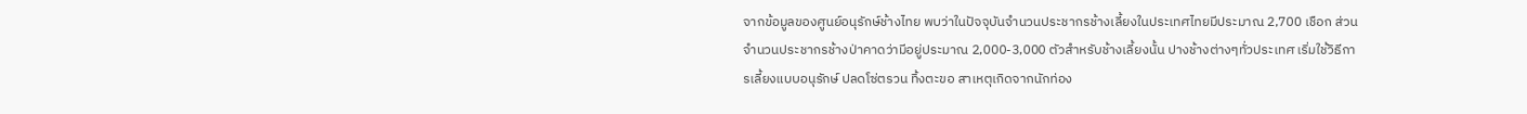จากข้อมูลของศูนย์อนุรักษ์ช้างไทย พบว่าในปัจจุบันจำนวนประชากรช้างเลี้ยงในประเทศไทยมีประมาณ 2,700 เชือก ส่วนจำนวนประชากรช้างป่าคาดว่ามีอยู่ประมาณ 2,000-3,000 ตัวสำหรับช้างเลี้ยงนั้น ปางช้างต่างๆทั่วประเทศ เริ่มใช้วิธีการเลี้ยงแบบอนุรักษ์ ปลดโซ่ตรวน ทิ้งตะขอ สาเหตุเกิดจากนักท่อง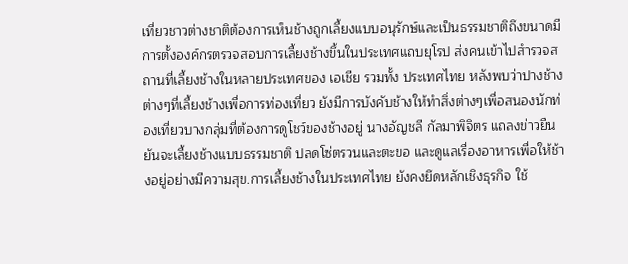เที่ยวชาวต่างชาติต้องการเห็นช้างถูกเลี้ยงแบบอนุรักษ์และเป็นธรรมชาติถึงขนาดมีการตั้งองค์กรตรวจสอบการเลี้ยงช้างขึ้นในประเทศแถบยุโรป ส่งคนเข้าไปสำรวจสถานที่เลี้ยงช้างในหลายประเทศของ เอเชีย รวมทั้ง ประเทศไทย หลังพบว่าปางช้างต่างๆที่เลี้ยงช้างเพื่อการท่องเที่ยว ยังมีการบังคับช้างให้ทำสิ่งต่างๆเพื่อสนองนักท่องเที่ยวบางกลุ่มที่ต้องการดูโชว์ของช้างอยู่ นางอัญชลี กัลมาพิจิตร แถลงข่าวยืนยันจะเลี้ยงช้างแบบธรรมชาติ ปลดโซ่ตรวนและตะขอ และดูแลเรื่องอาหารเพื่อให้ช้างอยู่อย่างมีความสุข.การเลี้ยงช้างในประเทศไทย ยังคงยึดหลักเชิงธุรกิจ ใช้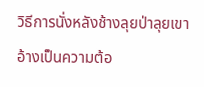วิธีการนั่งหลังช้างลุยป่าลุยเขา อ้างเป็นความต้อ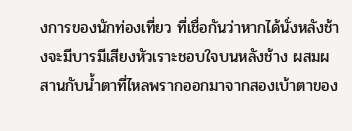งการของนักท่องเที่ยว ที่เชื่อกันว่าหากได้นั่งหลังช้างจะมีบารมีเสียงหัวเราะชอบใจบนหลังช้าง ผสมผสานกับน้ำตาที่ไหลพรากออกมาจากสองเบ้าตาของ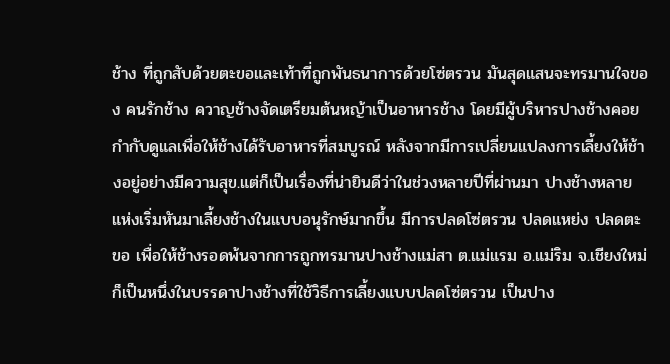ช้าง ที่ถูกสับด้วยตะขอและเท้าที่ถูกพันธนาการด้วยโซ่ตรวน มันสุดแสนจะทรมานใจของ คนรักช้าง ควาญช้างจัดเตรียมต้นหญ้าเป็นอาหารช้าง โดยมีผู้บริหารปางช้างคอยกำกับดูแลเพื่อให้ช้างได้รับอาหารที่สมบูรณ์ หลังจากมีการเปลี่ยนแปลงการเลี้ยงให้ช้างอยู่อย่างมีความสุข.แต่ก็เป็นเรื่องที่น่ายินดีว่าในช่วงหลายปีที่ผ่านมา ปางช้างหลายแห่งเริ่มหันมาเลี้ยงช้างในแบบอนุรักษ์มากขึ้น มีการปลดโซ่ตรวน ปลดแหย่ง ปลดตะขอ เพื่อให้ช้างรอดพ้นจากการถูกทรมานปางช้างแม่สา ต.แม่แรม อ.แม่ริม จ.เชียงใหม่ ก็เป็นหนึ่งในบรรดาปางช้างที่ใช้วิธีการเลี้ยงแบบปลดโซ่ตรวน เป็นปาง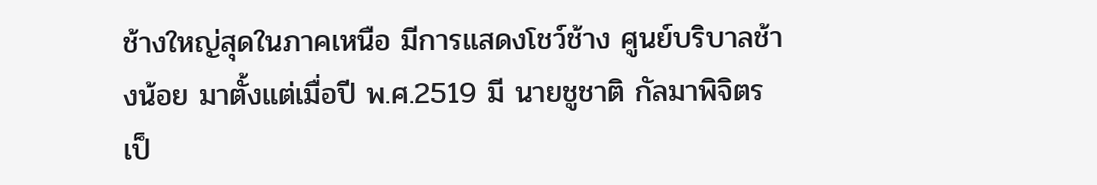ช้างใหญ่สุดในภาคเหนือ มีการแสดงโชว์ช้าง ศูนย์บริบาลช้างน้อย มาตั้งแต่เมื่อปี พ.ศ.2519 มี นายชูชาติ กัลมาพิจิตร เป็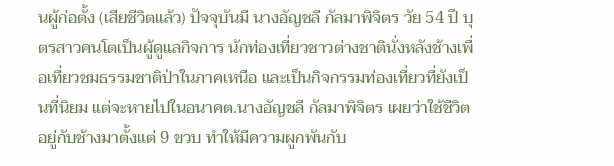นผู้ก่อตั้ง (เสียชีวิตแล้ว) ปัจจุบันมี นางอัญชลี กัลมาพิจิตร วัย 54 ปี บุตรสาวคนโตเป็นผู้ดูแลกิจการ นักท่องเที่ยวชาวต่างชาตินั่งหลังช้างเพื่อเที่ยวชมธรรมชาติป่าในภาคเหนือ และเป็นกิจกรรมท่องเที่ยวที่ยังเป็นที่นิยม แต่จะหายไปในอนาคต.นางอัญชลี กัลมาพิจิตร เผยว่าใช้ชีวิตอยู่กับช้างมาตั้งแต่ 9 ขวบ ทำให้มีความผูกพันกับ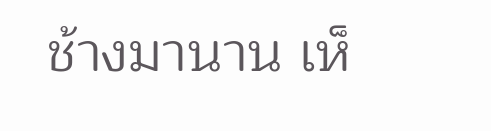ช้างมานาน เห็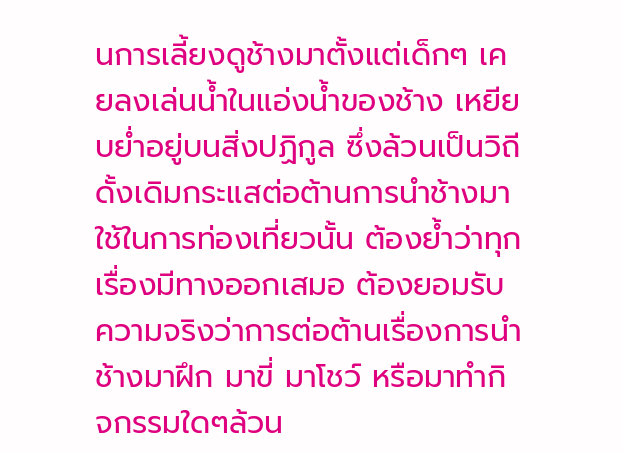นการเลี้ยงดูช้างมาตั้งแต่เด็กๆ เคยลงเล่นน้ำในแอ่งน้ำของช้าง เหยียบย่ำอยู่บนสิ่งปฏิกูล ซึ่งล้วนเป็นวิถีดั้งเดิมกระแสต่อต้านการนำช้างมาใช้ในการท่องเที่ยวนั้น ต้องย้ำว่าทุกเรื่องมีทางออกเสมอ ต้องยอมรับ ความจริงว่าการต่อต้านเรื่องการนำช้างมาฝึก มาขี่ มาโชว์ หรือมาทำกิจกรรมใดๆล้วน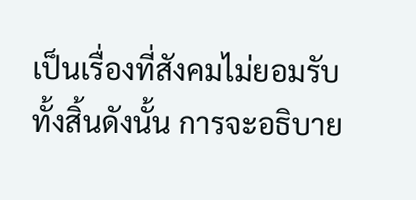เป็นเรื่องที่สังคมไม่ยอมรับทั้งสิ้นดังนั้น การจะอธิบาย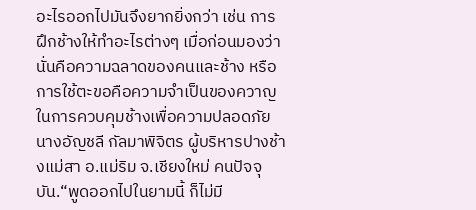อะไรออกไปมันจึงยากยิ่งกว่า เช่น การฝึกช้างให้ทำอะไรต่างๆ เมื่อก่อนมองว่านั่นคือความฉลาดของคนและช้าง หรือการใช้ตะขอคือความจำเป็นของควาญในการควบคุมช้างเพื่อความปลอดภัย นางอัญชลี กัลมาพิจิตร ผู้บริหารปางช้างแม่สา อ.แม่ริม จ.เชียงใหม่ คนปัจจุบัน.“พูดออกไปในยามนี้ ก็ไม่มี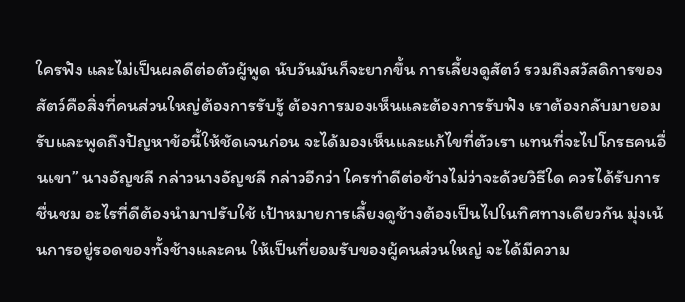ใครฟัง และไม่เป็นผลดีต่อตัวผู้พูด นับวันมันก็จะยากขึ้น การเลี้ยงดูสัตว์ รวมถึงสวัสดิการของสัตว์คือสิ่งที่คนส่วนใหญ่ต้องการรับรู้ ต้องการมองเห็นและต้องการรับฟัง เราต้องกลับมายอมรับและพูดถึงปัญหาข้อนี้ให้ชัดเจนก่อน จะได้มองเห็นและแก้ไขที่ตัวเรา แทนที่จะไปโกรธคนอื่นเขา” นางอัญชลี กล่าวนางอัญชลี กล่าวอีกว่า ใครทำดีต่อช้างไม่ว่าจะด้วยวิธีใด ควรได้รับการชื่นชม อะไรที่ดีต้องนำมาปรับใช้ เป้าหมายการเลี้ยงดูช้างต้องเป็นไปในทิศทางเดียวกัน มุ่งเน้นการอยู่รอดของทั้งช้างและคน ให้เป็นที่ยอมรับของผู้คนส่วนใหญ่ จะได้มีความ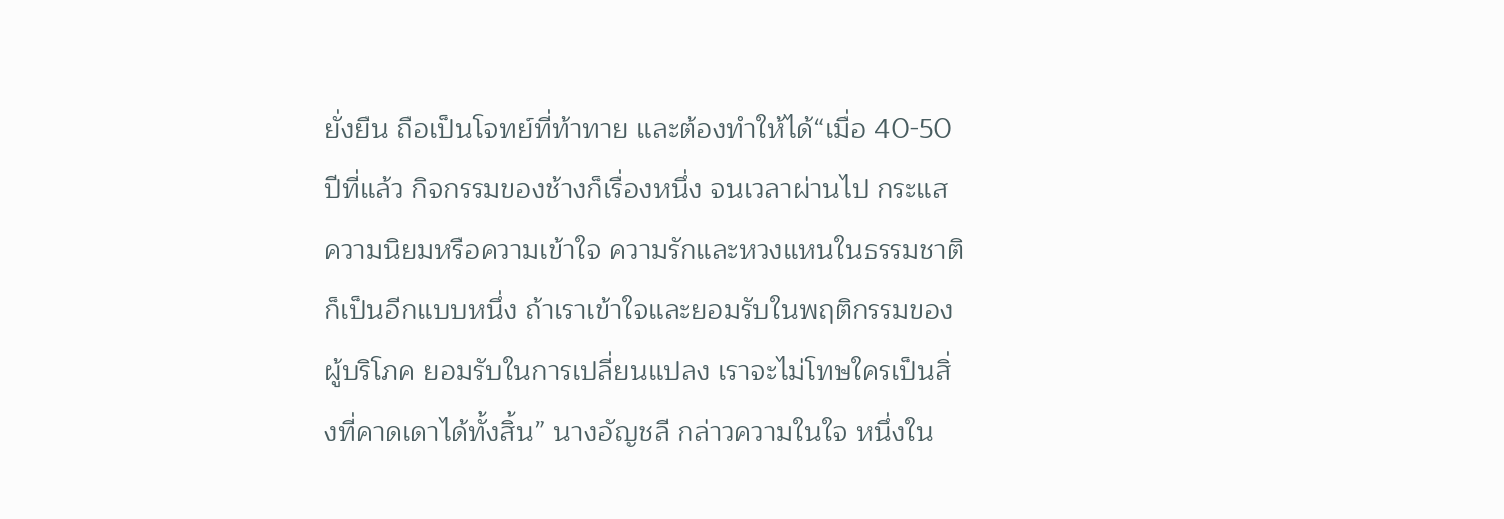ยั่งยืน ถือเป็นโจทย์ที่ท้าทาย และต้องทำให้ได้“เมื่อ 40-50 ปีที่แล้ว กิจกรรมของช้างก็เรื่องหนึ่ง จนเวลาผ่านไป กระแสความนิยมหรือความเข้าใจ ความรักและหวงแหนในธรรมชาติก็เป็นอีกแบบหนึ่ง ถ้าเราเข้าใจและยอมรับในพฤติกรรมของผู้บริโภค ยอมรับในการเปลี่ยนแปลง เราจะไม่โทษใครเป็นสิ่งที่คาดเดาได้ทั้งสิ้น” นางอัญชลี กล่าวความในใจ หนึ่งใน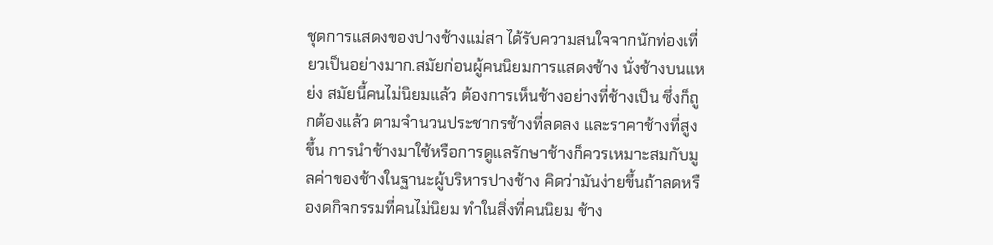ชุดการแสดงของปางช้างแม่สา ได้รับความสนใจจากนักท่องเที่ยวเป็นอย่างมาก.สมัยก่อนผู้คนนิยมการแสดงช้าง นั่งช้างบนแหย่ง สมัยนี้คนไม่นิยมแล้ว ต้องการเห็นช้างอย่างที่ช้างเป็น ซึ่งก็ถูกต้องแล้ว ตามจำนวนประชากรช้างที่ลดลง และราคาช้างที่สูงขึ้น การนำช้างมาใช้หรือการดูแลรักษาช้างก็ควรเหมาะสมกับมูลค่าของช้างในฐานะผู้บริหารปางช้าง คิดว่ามันง่ายขึ้นถ้าลดหรืองดกิจกรรมที่คนไม่นิยม ทำในสิ่งที่คนนิยม ช้าง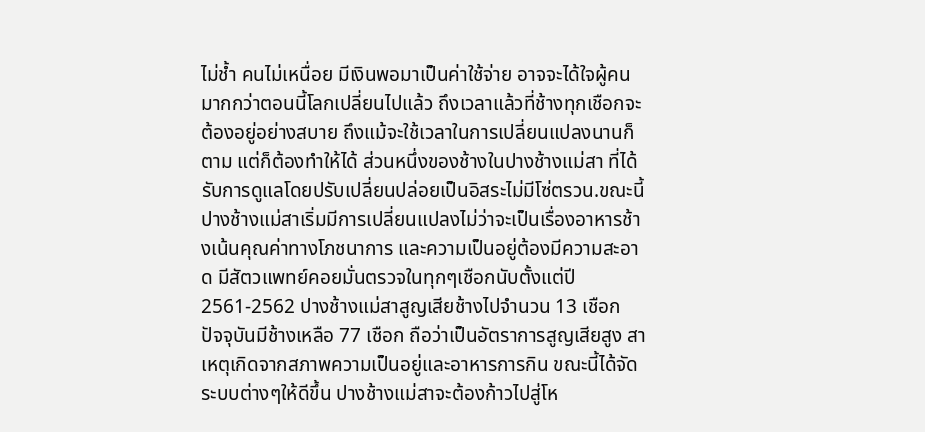ไม่ช้ำ คนไม่เหนื่อย มีเงินพอมาเป็นค่าใช้จ่าย อาจจะได้ใจผู้คนมากกว่าตอนนี้โลกเปลี่ยนไปแล้ว ถึงเวลาแล้วที่ช้างทุกเชือกจะต้องอยู่อย่างสบาย ถึงแม้จะใช้เวลาในการเปลี่ยนแปลงนานก็ตาม แต่ก็ต้องทำให้ได้ ส่วนหนึ่งของช้างในปางช้างแม่สา ที่ได้รับการดูแลโดยปรับเปลี่ยนปล่อยเป็นอิสระไม่มีโซ่ตรวน.ขณะนี้ปางช้างแม่สาเริ่มมีการเปลี่ยนแปลงไม่ว่าจะเป็นเรื่องอาหารช้างเน้นคุณค่าทางโภชนาการ และความเป็นอยู่ต้องมีความสะอาด มีสัตวแพทย์คอยมั่นตรวจในทุกๆเชือกนับตั้งแต่ปี 2561-2562 ปางช้างแม่สาสูญเสียช้างไปจำนวน 13 เชือก ปัจจุบันมีช้างเหลือ 77 เชือก ถือว่าเป็นอัตราการสูญเสียสูง สาเหตุเกิดจากสภาพความเป็นอยู่และอาหารการกิน ขณะนี้ได้จัดระบบต่างๆให้ดีขึ้น ปางช้างแม่สาจะต้องก้าวไปสู่โห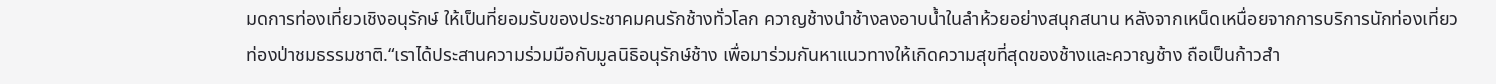มดการท่องเที่ยวเชิงอนุรักษ์ ให้เป็นที่ยอมรับของประชาคมคนรักช้างทั่วโลก ควาญช้างนำช้างลงอาบน้ำในลำห้วยอย่างสนุกสนาน หลังจากเหน็ดเหนื่อยจากการบริการนักท่องเที่ยวท่องป่าชมธรรมชาติ.“เราได้ประสานความร่วมมือกับมูลนิธิอนุรักษ์ช้าง เพื่อมาร่วมกันหาแนวทางให้เกิดความสุขที่สุดของช้างและควาญช้าง ถือเป็นก้าวสำ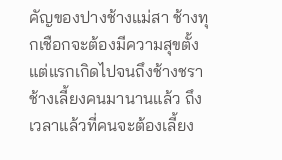คัญของปางช้างแม่สา ช้างทุกเชือกจะต้องมีความสุขตั้งแต่แรกเกิดไปจนถึงช้างชรา ช้างเลี้ยงคนมานานแล้ว ถึงเวลาแล้วที่คนจะต้องเลี้ยง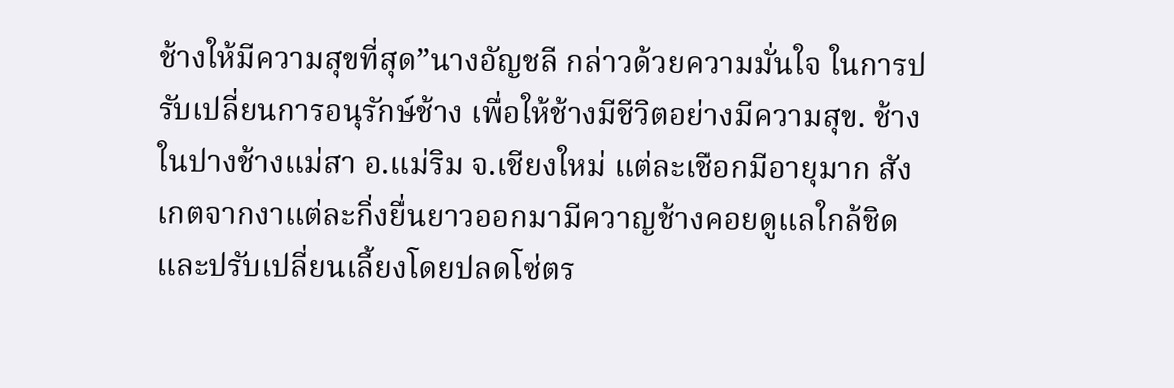ช้างให้มีความสุขที่สุด”นางอัญชลี กล่าวด้วยความมั่นใจ ในการปรับเปลี่ยนการอนุรักษ์ช้าง เพื่อให้ช้างมีชีวิตอย่างมีความสุข. ช้างในปางช้างแม่สา อ.แม่ริม จ.เชียงใหม่ แต่ละเชือกมีอายุมาก สังเกตจากงาแต่ละกิ่งยื่นยาวออกมามีควาญช้างคอยดูแลใกล้ชิด และปรับเปลี่ยนเลี้ยงโดยปลดโซ่ตร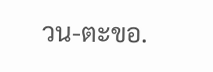วน-ตะขอ.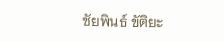ชัยพินธ์ ขัติยะ